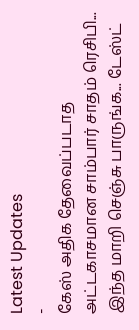Latest Updates
-
கேஸ் அதிக தேவைப்படாத அட்டகாசமான சாம்பார் சாதம் ரெசிபி... இந்த மாறி செஞ்சு பாருங்க... டேஸ்ட்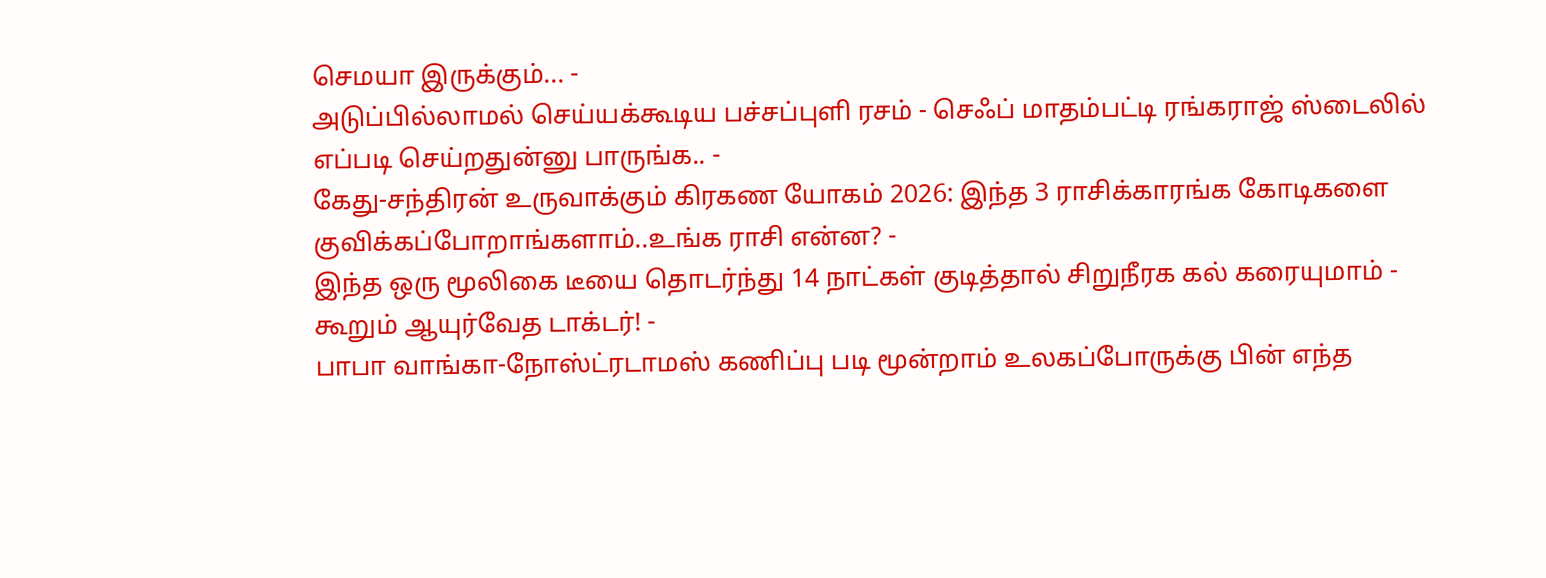செமயா இருக்கும்... -
அடுப்பில்லாமல் செய்யக்கூடிய பச்சப்புளி ரசம் - செஃப் மாதம்பட்டி ரங்கராஜ் ஸ்டைலில் எப்படி செய்றதுன்னு பாருங்க.. -
கேது-சந்திரன் உருவாக்கும் கிரகண யோகம் 2026: இந்த 3 ராசிக்காரங்க கோடிகளை குவிக்கப்போறாங்களாம்..உங்க ராசி என்ன? -
இந்த ஒரு மூலிகை டீயை தொடர்ந்து 14 நாட்கள் குடித்தால் சிறுநீரக கல் கரையுமாம் - கூறும் ஆயுர்வேத டாக்டர்! -
பாபா வாங்கா-நோஸ்ட்ரடாமஸ் கணிப்பு படி மூன்றாம் உலகப்போருக்கு பின் எந்த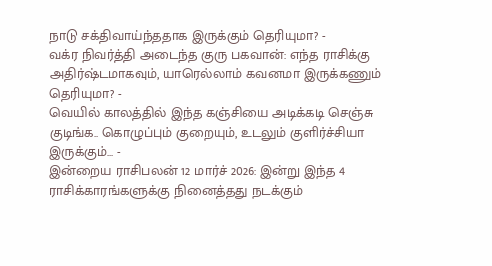நாடு சக்திவாய்ந்ததாக இருக்கும் தெரியுமா? -
வக்ர நிவர்த்தி அடைந்த குரு பகவான்: எந்த ராசிக்கு அதிர்ஷ்டமாகவும், யாரெல்லாம் கவனமா இருக்கணும் தெரியுமா? -
வெயில் காலத்தில் இந்த கஞ்சியை அடிக்கடி செஞ்சு குடிங்க.. கொழுப்பும் குறையும், உடலும் குளிர்ச்சியா இருக்கும்... -
இன்றைய ராசிபலன் 12 மார்ச் 2026: இன்று இந்த 4 ராசிக்காரங்களுக்கு நினைத்தது நடக்கும்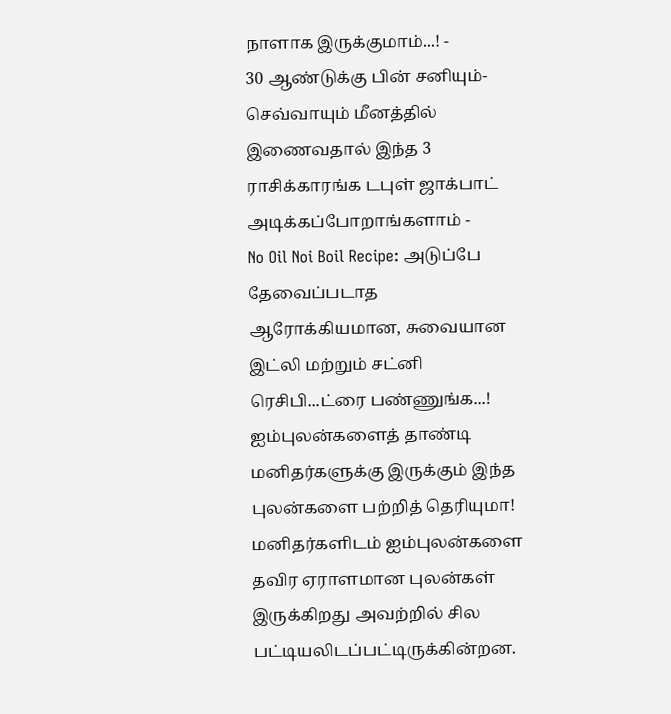நாளாக இருக்குமாம்...! -
30 ஆண்டுக்கு பின் சனியும்-செவ்வாயும் மீனத்தில் இணைவதால் இந்த 3 ராசிக்காரங்க டபுள் ஜாக்பாட் அடிக்கப்போறாங்களாம் -
No Oil Noi Boil Recipe: அடுப்பே தேவைப்படாத ஆரோக்கியமான, சுவையான இட்லி மற்றும் சட்னி ரெசிபி...ட்ரை பண்ணுங்க...!
ஐம்புலன்களைத் தாண்டி மனிதர்களுக்கு இருக்கும் இந்த புலன்களை பற்றித் தெரியுமா!
மனிதர்களிடம் ஐம்புலன்களை தவிர ஏராளமான புலன்கள் இருக்கிறது அவற்றில் சில பட்டியலிடப்பட்டிருக்கின்றன.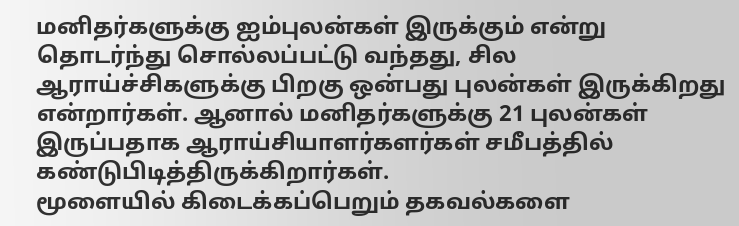மனிதர்களுக்கு ஐம்புலன்கள் இருக்கும் என்று தொடர்ந்து சொல்லப்பட்டு வந்தது, சில ஆராய்ச்சிகளுக்கு பிறகு ஒன்பது புலன்கள் இருக்கிறது என்றார்கள். ஆனால் மனிதர்களுக்கு 21 புலன்கள் இருப்பதாக ஆராய்சியாளர்களர்கள் சமீபத்தில் கண்டுபிடித்திருக்கிறார்கள்.
மூளையில் கிடைக்கப்பெறும் தகவல்களை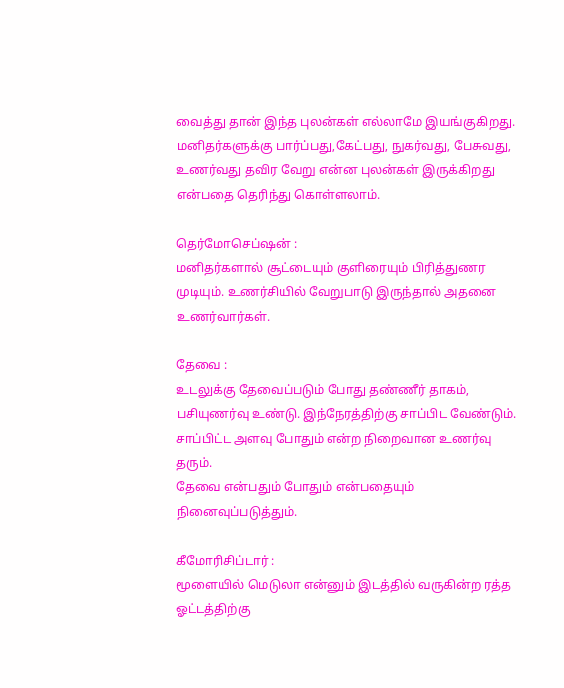வைத்து தான் இந்த புலன்கள் எல்லாமே இயங்குகிறது. மனிதர்களுக்கு பார்ப்பது,கேட்பது, நுகர்வது, பேசுவது, உணர்வது தவிர வேறு என்ன புலன்கள் இருக்கிறது என்பதை தெரிந்து கொள்ளலாம்.

தெர்மோசெப்ஷன் :
மனிதர்களால் சூட்டையும் குளிரையும் பிரித்துணர முடியும். உணர்சியில் வேறுபாடு இருந்தால் அதனை உணர்வார்கள்.

தேவை :
உடலுக்கு தேவைப்படும் போது தண்ணீர் தாகம், பசியுணர்வு உண்டு. இந்நேரத்திற்கு சாப்பிட வேண்டும். சாப்பிட்ட அளவு போதும் என்ற நிறைவான உணர்வு தரும்.
தேவை என்பதும் போதும் என்பதையும் நினைவுப்படுத்தும்.

கீமோரிசிப்டார் :
மூளையில் மெடுலா என்னும் இடத்தில் வருகின்ற ரத்த ஓட்டத்திற்கு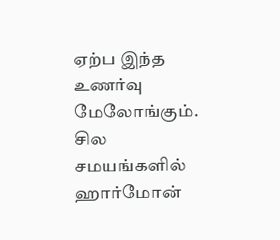ஏற்ப இந்த உணர்வு மேலோங்கும். சில சமயங்களில் ஹார்மோன்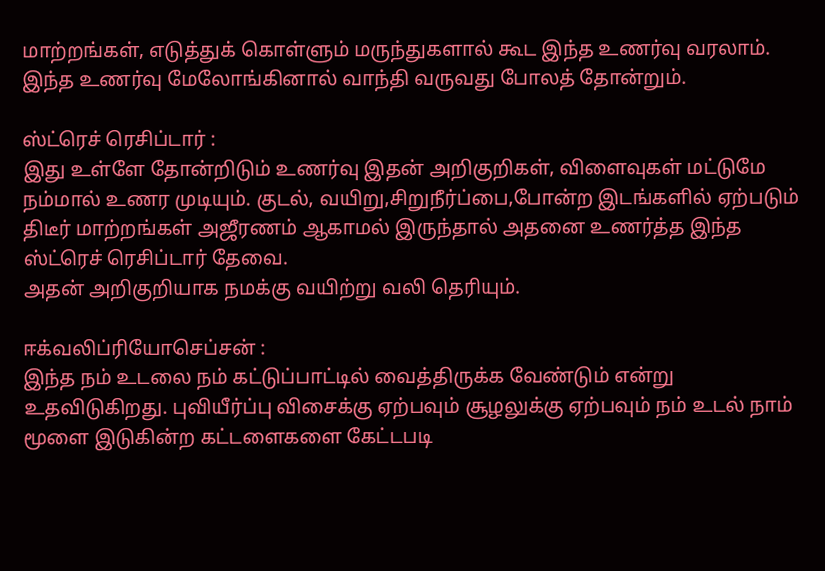மாற்றங்கள், எடுத்துக் கொள்ளும் மருந்துகளால் கூட இந்த உணர்வு வரலாம். இந்த உணர்வு மேலோங்கினால் வாந்தி வருவது போலத் தோன்றும்.

ஸ்ட்ரெச் ரெசிப்டார் :
இது உள்ளே தோன்றிடும் உணர்வு இதன் அறிகுறிகள், விளைவுகள் மட்டுமே நம்மால் உணர முடியும். குடல், வயிறு,சிறுநீர்ப்பை,போன்ற இடங்களில் ஏற்படும் திடீர் மாற்றங்கள் அஜீரணம் ஆகாமல் இருந்தால் அதனை உணர்த்த இந்த ஸ்ட்ரெச் ரெசிப்டார் தேவை.
அதன் அறிகுறியாக நமக்கு வயிற்று வலி தெரியும்.

ஈக்வலிப்ரியோசெப்சன் :
இந்த நம் உடலை நம் கட்டுப்பாட்டில் வைத்திருக்க வேண்டும் என்று உதவிடுகிறது. புவியீர்ப்பு விசைக்கு ஏற்பவும் சூழலுக்கு ஏற்பவும் நம் உடல் நாம் மூளை இடுகின்ற கட்டளைகளை கேட்டபடி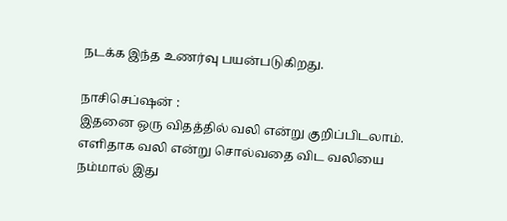நடக்க இந்த உணர்வு பயன்படுகிறது.

நாசிசெப்ஷன் :
இதனை ஒரு விதத்தில் வலி என்று குறிப்பிடலாம். எளிதாக வலி என்று சொல்வதை விட வலியை நம்மால் இது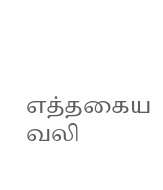எத்தகைய வலி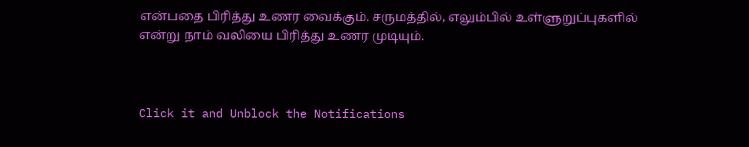என்பதை பிரித்து உணர வைக்கும். சருமத்தில், எலும்பில் உள்ளுறுப்புகளில் என்று நாம் வலியை பிரித்து உணர முடியும்.



Click it and Unblock the Notifications